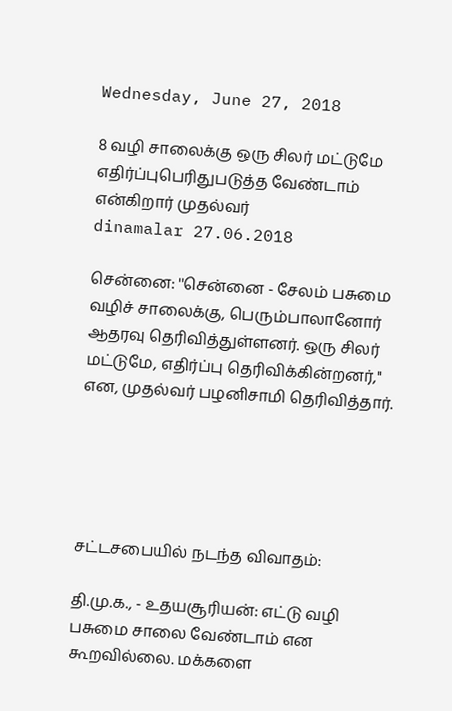Wednesday, June 27, 2018

8 வழி சாலைக்கு ஒரு சிலர் மட்டுமே எதிர்ப்புபெரிதுபடுத்த வேண்டாம் என்கிறார் முதல்வர்
dinamalar 27.06.2018

சென்னை: ''சென்னை - சேலம் பசுமை வழிச் சாலைக்கு, பெரும்பாலானோர் ஆதரவு தெரிவித்துள்ளனர். ஒரு சிலர் மட்டுமே, எதிர்ப்பு தெரிவிக்கின்றனர்,'' என, முதல்வர் பழனிசாமி தெரிவித்தார்.





சட்டசபையில் நடந்த விவாதம்:

தி.மு.க., - உதயசூரியன்: எட்டு வழி பசுமை சாலை வேண்டாம் என கூறவில்லை. மக்களை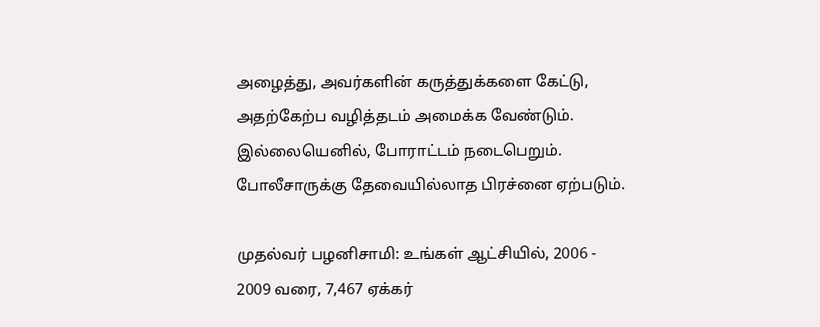அழைத்து, அவர்களின் கருத்துக்களை கேட்டு, அதற்கேற்ப வழித்தடம் அமைக்க வேண்டும். இல்லையெனில், போராட்டம் நடைபெறும். போலீசாருக்கு தேவையில்லாத பிரச்னை ஏற்படும்.

முதல்வர் பழனிசாமி: உங்கள் ஆட்சியில், 2006 - 2009 வரை, 7,467 ஏக்கர்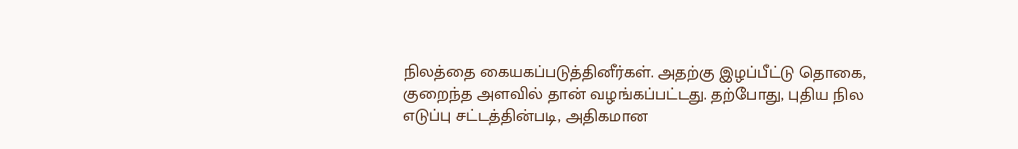நிலத்தை கையகப்படுத்தினீர்கள். அதற்கு இழப்பீட்டு தொகை, குறைந்த அளவில் தான் வழங்கப்பட்டது. தற்போது, புதிய நில எடுப்பு சட்டத்தின்படி, அதிகமான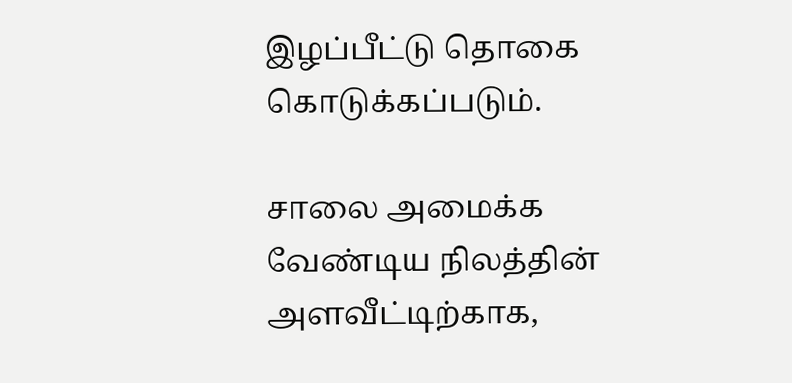இழப்பீட்டு தொகை கொடுக்கப்படும்.

சாலை அமைக்க வேண்டிய நிலத்தின் அளவீட்டிற்காக,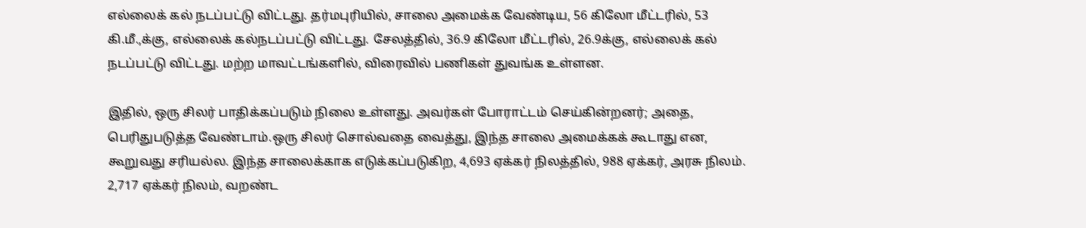எல்லைக் கல் நடப்பட்டு விட்டது. தர்மபுரியில், சாலை அமைக்க வேண்டிய, 56 கிலோ மீட்டரில், 53 கி.மீ.,க்கு, எல்லைக் கல்நடப்பட்டு விட்டது. சேலத்தில், 36.9 கிலோ மீட்டரில், 26.9க்கு, எல்லைக் கல் நடப்பட்டு விட்டது. மற்ற மாவட்டங்களில், விரைவில் பணிகள் துவங்க உள்ளன.

இதில், ஒரு சிலர் பாதிக்கப்படும் நிலை உள்ளது. அவர்கள் போராட்டம் செய்கின்றனர்; அதை, பெரிதுபடுத்த வேண்டாம்.ஒரு சிலர் சொல்வதை வைத்து, இந்த சாலை அமைக்கக் கூடாது என, கூறுவது சரியல்ல. இந்த சாலைக்காக எடுக்கப்படுகிற, 4,693 ஏக்கர் நிலத்தில், 988 ஏக்கர், அரசு நிலம். 2,717 ஏக்கர் நிலம், வறண்ட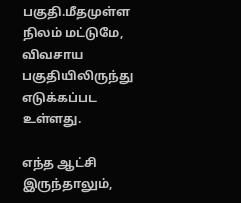பகுதி.மீதமுள்ள நிலம் மட்டுமே, விவசாய பகுதியிலிருந்து எடுக்கப்பட உள்ளது.

எந்த ஆட்சி இருந்தாலும்,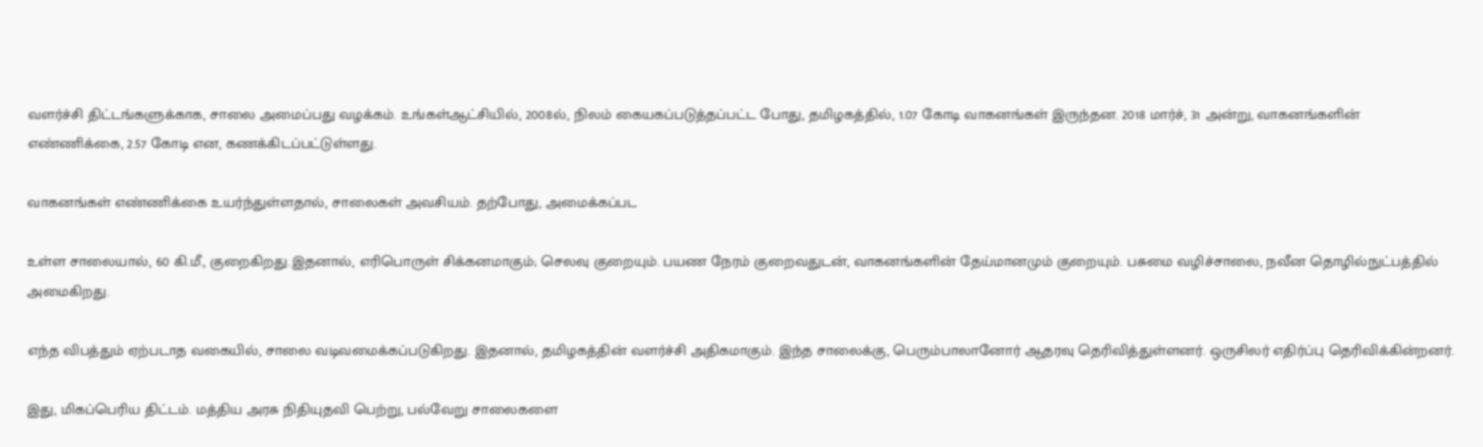வளர்ச்சி திட்டங்களுக்காக, சாலை அமைப்பது வழக்கம். உங்கள்ஆட்சியில், 2008ல், நிலம் கையகப்படுத்தப்பட்ட போது, தமிழகத்தில், 1.07 கோடி வாகனங்கள் இருந்தன. 2018 மார்ச், 31 அன்று, வாகனங்களின் எண்ணிக்கை, 2.57 கோடி என, கணக்கிடப்பட்டுள்ளது.

வாகனங்கள் எண்ணிக்கை உயர்ந்துள்ளதால், சாலைகள் அவசியம். தற்போது, அமைக்கப்பட

உள்ள சாலையால், 60 கி.மீ., குறைகிறது.இதனால், எரிபொருள் சிக்கனமாகும்; செலவு குறையும். பயண நேரம் குறைவதுடன், வாகனங்களின் தேய்மானமும் குறையும். பசுமை வழிச்சாலை, நவீன தொழில்நுட்பத்தில் அமைகிறது.

எந்த விபத்தும் ஏற்படாத வகையில், சாலை வடிவமைக்கப்படுகிறது. இதனால், தமிழகத்தின் வளர்ச்சி அதிகமாகும். இந்த சாலைக்கு, பெரும்பாலானோர் ஆதரவு தெரிவித்துள்ளனர். ஒருசிலர் எதிர்ப்பு தெரிவிக்கின்றனர்.

இது, மிகப்பெரிய திட்டம். மத்திய அரசு நிதியுதவி பெற்று, பல்வேறு சாலைகளை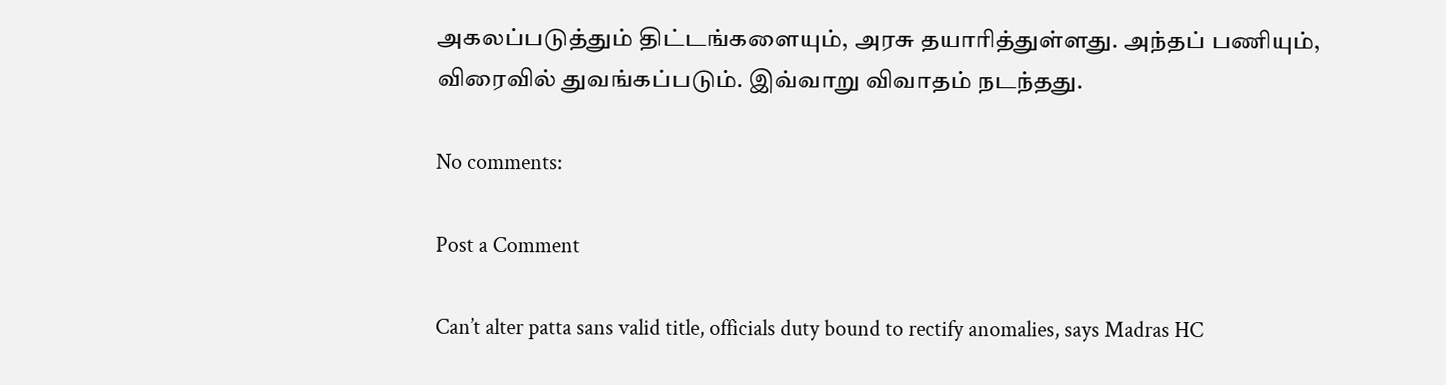அகலப்படுத்தும் திட்டங்களையும், அரசு தயாரித்துள்ளது. அந்தப் பணியும், விரைவில் துவங்கப்படும். இவ்வாறு விவாதம் நடந்தது.

No comments:

Post a Comment

Can’t alter patta sans valid title, officials duty bound to rectify anomalies, says Madras HC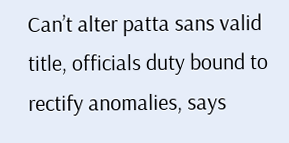Can’t alter patta sans valid title, officials duty bound to rectify anomalies, says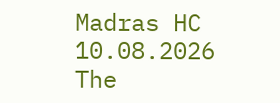Madras HC 10.08.2026 The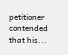petitioner contended that his...